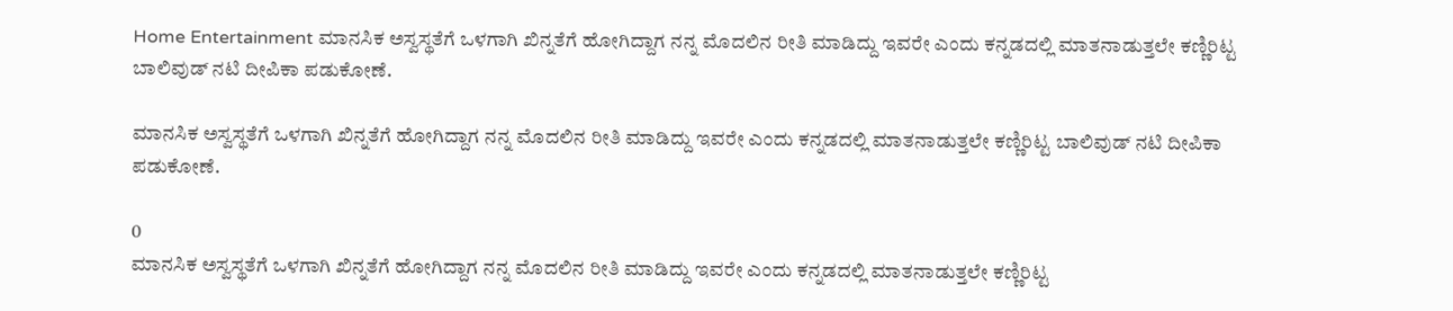Home Entertainment ಮಾನಸಿಕ ಅಸ್ವಸ್ಥತೆಗೆ ಒಳಗಾಗಿ ಖಿನ್ನತೆಗೆ ಹೋಗಿದ್ದಾಗ ನನ್ನ ಮೊದಲಿನ ರೀತಿ ಮಾಡಿದ್ದು ಇವರೇ ಎಂದು ಕನ್ನಡದಲ್ಲಿ ಮಾತನಾಡುತ್ತಲೇ ಕಣ್ಣಿರಿಟ್ಟ ಬಾಲಿವುಡ್ ನಟಿ ದೀಪಿಕಾ ಪಡುಕೋಣೆ.

ಮಾನಸಿಕ ಅಸ್ವಸ್ಥತೆಗೆ ಒಳಗಾಗಿ ಖಿನ್ನತೆಗೆ ಹೋಗಿದ್ದಾಗ ನನ್ನ ಮೊದಲಿನ ರೀತಿ ಮಾಡಿದ್ದು ಇವರೇ ಎಂದು ಕನ್ನಡದಲ್ಲಿ ಮಾತನಾಡುತ್ತಲೇ ಕಣ್ಣಿರಿಟ್ಟ ಬಾಲಿವುಡ್ ನಟಿ ದೀಪಿಕಾ ಪಡುಕೋಣೆ.

0
ಮಾನಸಿಕ ಅಸ್ವಸ್ಥತೆಗೆ ಒಳಗಾಗಿ ಖಿನ್ನತೆಗೆ ಹೋಗಿದ್ದಾಗ ನನ್ನ ಮೊದಲಿನ ರೀತಿ ಮಾಡಿದ್ದು ಇವರೇ ಎಂದು ಕನ್ನಡದಲ್ಲಿ ಮಾತನಾಡುತ್ತಲೇ ಕಣ್ಣಿರಿಟ್ಟ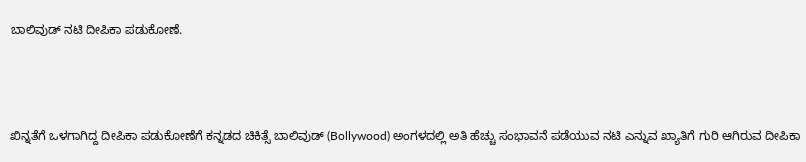ಬಾಲಿವುಡ್ ನಟಿ ದೀಪಿಕಾ ಪಡುಕೋಣೆ.



ಖಿನ್ನತೆಗೆ ಒಳಗಾಗಿದ್ದ ದೀಪಿಕಾ ಪಡುಕೋಣೆಗೆ ಕನ್ನಡದ ಚಿಕಿತ್ಸೆ ಬಾಲಿವುಡ್ (Bollywood) ಅಂಗಳದಲ್ಲಿ ಅತಿ ಹೆಚ್ಚು ಸಂಭಾವನೆ ಪಡೆಯುವ ನಟಿ ಎನ್ನುವ ಖ್ಯಾತಿಗೆ ಗುರಿ ಆಗಿರುವ ದೀಪಿಕಾ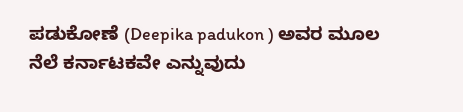ಪಡುಕೋಣೆ (Deepika padukon ) ಅವರ ಮೂಲ ನೆಲೆ ಕರ್ನಾಟಕವೇ ಎನ್ನುವುದು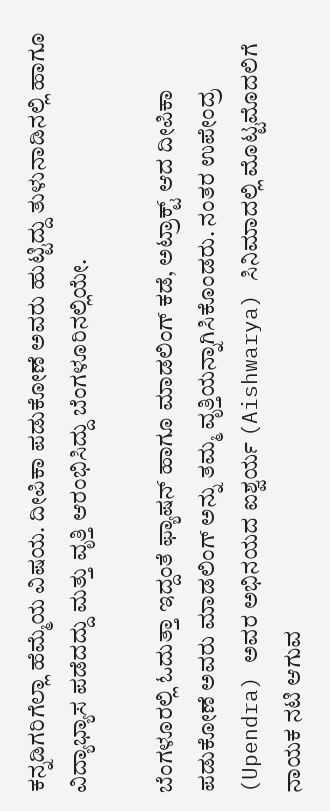ಕನ್ನಡಿಗರಿಗೆಲ್ಲಾ ಹೆಮ್ಮೆಯ ವಿಷಯ. ದೀಪಿಕಾ ಪಡುಕೋಣೆ ಅವರು ಹುಟ್ಟಿದ್ದು ತುಳುನಾಡಿನಲ್ಲಿ ಹಾಗೂ ವಿದ್ಯಾಭ್ಯಾಸ ಪಡೆದದ್ದು ಮತ್ತು ವೃತ್ತಿ ಆರಂಭಿಸಿದ್ದು ಬೆಂಗಳೂರಿನಲ್ಲಿಯೇ.

ಬೆಂಗಳೂರಲ್ಲಿ ಓದುತ್ತಾ ಇದ್ದಂತೆ ಫ್ಯಾಷನ್ ಹಾಗೂ ಮಾಡಲಿಂಗ್ ಕಡೆ, ಅಟ್ರಾಕ್ಟ್ ಆದ ದೀಪಿಕಾ ಪಡುಕೋಣೆ ಅವರು ಮಾಡಲಿಂಗ್ ಅನ್ನು ತಮ್ಮ ವೃತ್ತಿಯನ್ನಾಗಿಸಿಕೊಂಡರು. ನಂತರ ಉಪೇಂದ್ರ (Upendra) ಅವರ ಅಭಿನಯದ ಐಶ್ವರ್ಯ (Aishwarya) ಸಿನಿಮಾದಲ್ಲಿ ಮೊಟ್ಟಮೊದಲಿಗೆ ನಾಯಕ ನಟಿ ಆಗುವ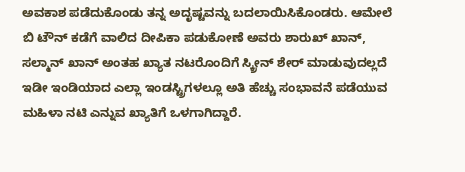ಅವಕಾಶ ಪಡೆದುಕೊಂಡು ತನ್ನ ಅದೃಷ್ಟವನ್ನು ಬದಲಾಯಿಸಿಕೊಂಡರು. ಆಮೇಲೆ ಬಿ ಟೌನ್ ಕಡೆಗೆ ವಾಲಿದ ದೀಪಿಕಾ ಪಡುಕೋಣೆ ಅವರು ಶಾರುಖ್ ಖಾನ್, ಸಲ್ಮಾನ್ ಖಾನ್ ಅಂತಹ ಖ್ಯಾತ ನಟರೊಂದಿಗೆ ಸ್ಕ್ರೀನ್ ಶೇರ್ ಮಾಡುವುದಲ್ಲದೆ ಇಡೀ ಇಂಡಿಯಾದ ಎಲ್ಲಾ ಇಂಡಸ್ಟ್ರಿಗಳಲ್ಲೂ ಅತಿ ಹೆಚ್ಚು ಸಂಭಾವನೆ ಪಡೆಯುವ ಮಹಿಳಾ ನಟಿ ಎನ್ನುವ ಖ್ಯಾತಿಗೆ ಒಳಗಾಗಿದ್ದಾರೆ.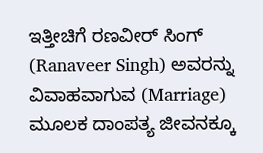ಇತ್ತೀಚಿಗೆ ರಣವೀರ್ ಸಿಂಗ್ (Ranaveer Singh) ಅವರನ್ನು ವಿವಾಹವಾಗುವ (Marriage) ಮೂಲಕ ದಾಂಪತ್ಯ ಜೀವನಕ್ಕೂ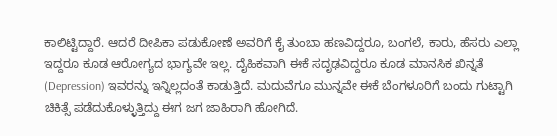ಕಾಲಿಟ್ಟಿದ್ದಾರೆ. ಆದರೆ ದೀಪಿಕಾ ಪಡುಕೋಣೆ ಅವರಿಗೆ ಕೈ ತುಂಬಾ ಹಣವಿದ್ದರೂ, ಬಂಗಲೆ, ಕಾರು, ಹೆಸರು ಎಲ್ಲಾ ಇದ್ದರೂ ಕೂಡ ಆರೋಗ್ಯದ ಭಾಗ್ಯವೇ ಇಲ್ಲ. ದೈಹಿಕವಾಗಿ ಈಕೆ ಸದೃಢವಿದ್ದರೂ ಕೂಡ ಮಾನಸಿಕ ಖಿನ್ನತೆ (Depression) ಇವರನ್ನು ಇನ್ನಿಲ್ಲದಂತೆ ಕಾಡುತ್ತಿದೆ. ಮದುವೆಗೂ ಮುನ್ನವೇ ಈಕೆ ಬೆಂಗಳೂರಿಗೆ ಬಂದು ಗುಟ್ಟಾಗಿ ಚಿಕಿತ್ಸೆ ಪಡೆದುಕೊಳ್ಳುತ್ತಿದ್ದು ಈಗ ಜಗ ಜಾಹಿರಾಗಿ ಹೋಗಿದೆ.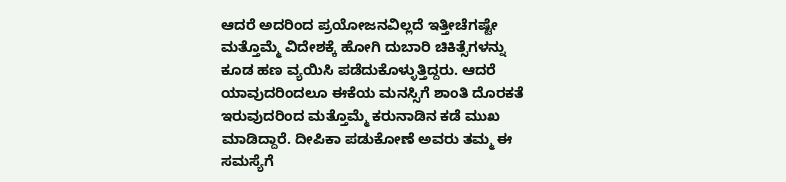ಆದರೆ ಅದರಿಂದ ಪ್ರಯೋಜನವಿಲ್ಲದೆ ಇತ್ತೀಚೆಗಷ್ಟೇ ಮತ್ತೊಮ್ಮೆ ವಿದೇಶಕ್ಕೆ ಹೋಗಿ ದುಬಾರಿ ಚಿಕಿತ್ಸೆಗಳನ್ನು ಕೂಡ ಹಣ ವ್ಯಯಿಸಿ ಪಡೆದುಕೊಳ್ಳುತ್ತಿದ್ದರು. ಆದರೆ ಯಾವುದರಿಂದಲೂ ಈಕೆಯ ಮನಸ್ಸಿಗೆ ಶಾಂತಿ ದೊರಕತೆ ಇರುವುದರಿಂದ ಮತ್ತೊಮ್ಮೆ ಕರುನಾಡಿನ ಕಡೆ ಮುಖ ಮಾಡಿದ್ದಾರೆ. ದೀಪಿಕಾ ಪಡುಕೋಣೆ ಅವರು ತಮ್ಮ ಈ ಸಮಸ್ಯೆಗೆ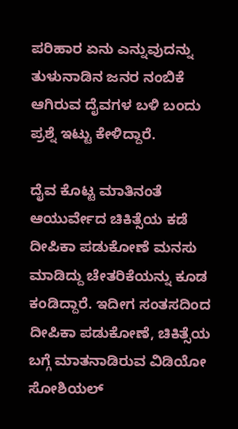ಪರಿಹಾರ ಏನು ಎನ್ನುವುದನ್ನು ತುಳುನಾಡಿನ ಜನರ ನಂಬಿಕೆ ಆಗಿರುವ ದೈವಗಳ ಬಳಿ ಬಂದು ಪ್ರಶ್ನೆ ಇಟ್ಟು ಕೇಳಿದ್ದಾರೆ.

ದೈವ ಕೊಟ್ಟ ಮಾತಿನಂತೆ ಆಯುರ್ವೇದ ಚಿಕಿತ್ಸೆಯ ಕಡೆ ದೀಪಿಕಾ ಪಡುಕೋಣೆ ಮನಸು ಮಾಡಿದ್ದು ಚೇತರಿಕೆಯನ್ನು ಕೂಡ ಕಂಡಿದ್ದಾರೆ. ಇದೀಗ ಸಂತಸದಿಂದ ದೀಪಿಕಾ ಪಡುಕೋಣೆ, ಚಿಕಿತ್ಸೆಯ ಬಗ್ಗೆ ಮಾತನಾಡಿರುವ ವಿಡಿಯೋ ಸೋಶಿಯಲ್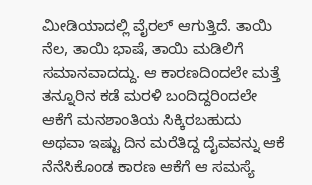ಮೀಡಿಯಾದಲ್ಲಿ ವೈರಲ್ ಆಗುತ್ತಿದೆ. ತಾಯಿ ನೆಲ, ತಾಯಿ ಭಾಷೆ, ತಾಯಿ ಮಡಿಲಿಗೆ ಸಮಾನವಾದದ್ದು. ಆ ಕಾರಣದಿಂದಲೇ ಮತ್ತೆ ತನ್ನೂರಿನ ಕಡೆ ಮರಳಿ ಬಂದಿದ್ದರಿಂದಲೇ ಆಕೆಗೆ ಮನಶಾಂತಿಯ ಸಿಕ್ಕಿರಬಹುದು ಅಥವಾ ಇಷ್ಟು ದಿನ ಮರೆತಿದ್ದ ದೈವವನ್ನು ಆಕೆ ನೆನೆಸಿಕೊಂಡ ಕಾರಣ ಆಕೆಗೆ ಆ ಸಮಸ್ಯೆ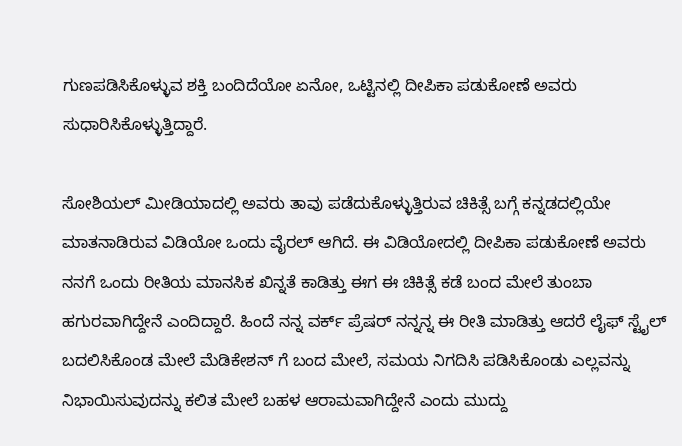ಗುಣಪಡಿಸಿಕೊಳ್ಳುವ ಶಕ್ತಿ ಬಂದಿದೆಯೋ ಏನೋ, ಒಟ್ಟಿನಲ್ಲಿ ದೀಪಿಕಾ ಪಡುಕೋಣೆ ಅವರು ಸುಧಾರಿಸಿಕೊಳ್ಳುತ್ತಿದ್ದಾರೆ.

ಸೋಶಿಯಲ್ ಮೀಡಿಯಾದಲ್ಲಿ ಅವರು ತಾವು ಪಡೆದುಕೊಳ್ಳುತ್ತಿರುವ ಚಿಕಿತ್ಸೆ ಬಗ್ಗೆ ಕನ್ನಡದಲ್ಲಿಯೇ ಮಾತನಾಡಿರುವ ವಿಡಿಯೋ ಒಂದು ವೈರಲ್ ಆಗಿದೆ. ಈ ವಿಡಿಯೋದಲ್ಲಿ ದೀಪಿಕಾ ಪಡುಕೋಣೆ ಅವರು ನನಗೆ ಒಂದು ರೀತಿಯ ಮಾನಸಿಕ ಖಿನ್ನತೆ ಕಾಡಿತ್ತು ಈಗ ಈ ಚಿಕಿತ್ಸೆ ಕಡೆ ಬಂದ ಮೇಲೆ ತುಂಬಾ ಹಗುರವಾಗಿದ್ದೇನೆ ಎಂದಿದ್ದಾರೆ. ಹಿಂದೆ ನನ್ನ ವರ್ಕ್ ಪ್ರೆಷರ್ ನನ್ನನ್ನ ಈ ರೀತಿ ಮಾಡಿತ್ತು ಆದರೆ ಲೈಫ್ ಸ್ಟೈಲ್ ಬದಲಿಸಿಕೊಂಡ ಮೇಲೆ ಮೆಡಿಕೇಶನ್ ಗೆ ಬಂದ ಮೇಲೆ, ಸಮಯ ನಿಗದಿಸಿ ಪಡಿಸಿಕೊಂಡು ಎಲ್ಲವನ್ನು ನಿಭಾಯಿಸುವುದನ್ನು ಕಲಿತ ಮೇಲೆ ಬಹಳ ಆರಾಮವಾಗಿದ್ದೇನೆ ಎಂದು ಮುದ್ದು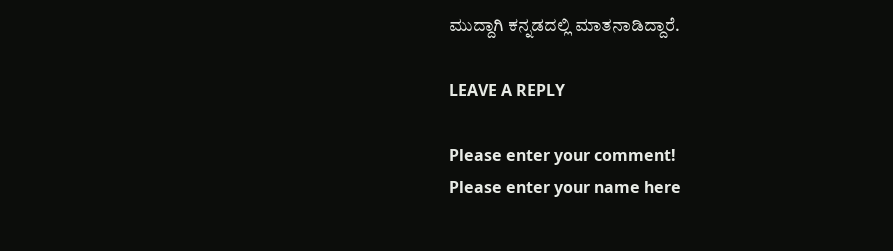ಮುದ್ದಾಗಿ ಕನ್ನಡದಲ್ಲಿ ಮಾತನಾಡಿದ್ದಾರೆ.

LEAVE A REPLY

Please enter your comment!
Please enter your name here